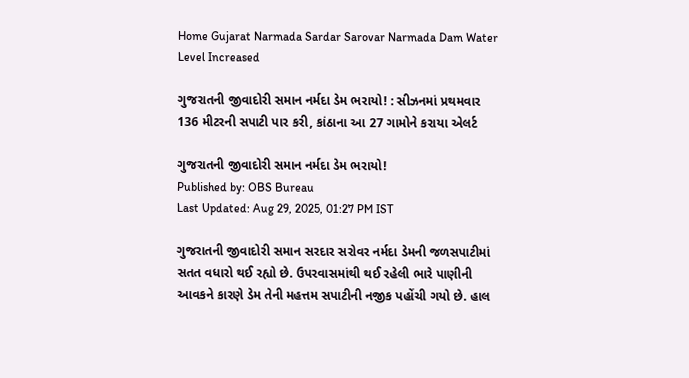Home Gujarat Narmada Sardar Sarovar Narmada Dam Water Level Increased

ગુજરાતની જીવાદોરી સમાન નર્મદા ડેમ ભરાયો! : સીઝનમાં પ્રથમવાર 136 મીટરની સપાટી પાર કરી, કાંઠાના આ 27 ગામોને કરાયા એલર્ટ

ગુજરાતની જીવાદોરી સમાન નર્મદા ડેમ ભરાયો!
Published by: OBS Bureau
Last Updated: Aug 29, 2025, 01:27 PM IST

ગુજરાતની જીવાદોરી સમાન સરદાર સરોવર નર્મદા ડેમની જળસપાટીમાં સતત વધારો થઈ રહ્યો છે. ઉપરવાસમાંથી થઈ રહેલી ભારે પાણીની આવકને કારણે ડેમ તેની મહત્તમ સપાટીની નજીક પહોંચી ગયો છે. હાલ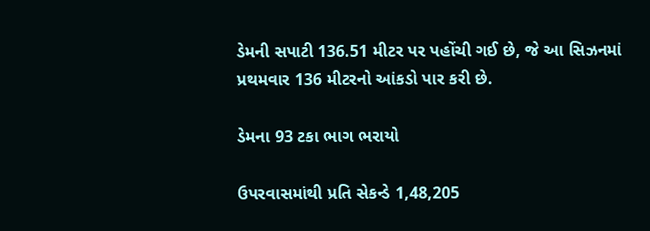ડેમની સપાટી 136.51 મીટર પર પહોંચી ગઈ છે, જે આ સિઝનમાં પ્રથમવાર 136 મીટરનો આંકડો પાર કરી છે.

ડેમના 93 ટકા ભાગ ભરાયો

ઉપરવાસમાંથી પ્રતિ સેકન્ડે 1,48,205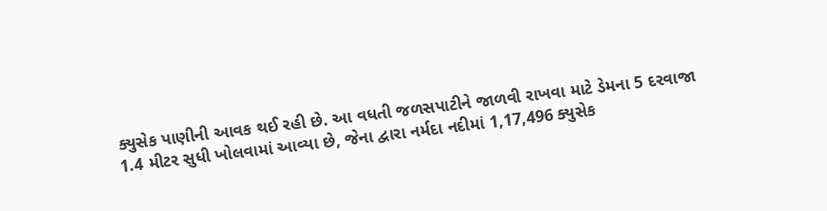ક્યુસેક પાણીની આવક થઈ રહી છે. આ વધતી જળસપાટીને જાળવી રાખવા માટે ડેમના 5 દરવાજા 1.4 મીટર સુધી ખોલવામાં આવ્યા છે, જેના દ્વારા નર્મદા નદીમાં 1,17,496 ક્યુસેક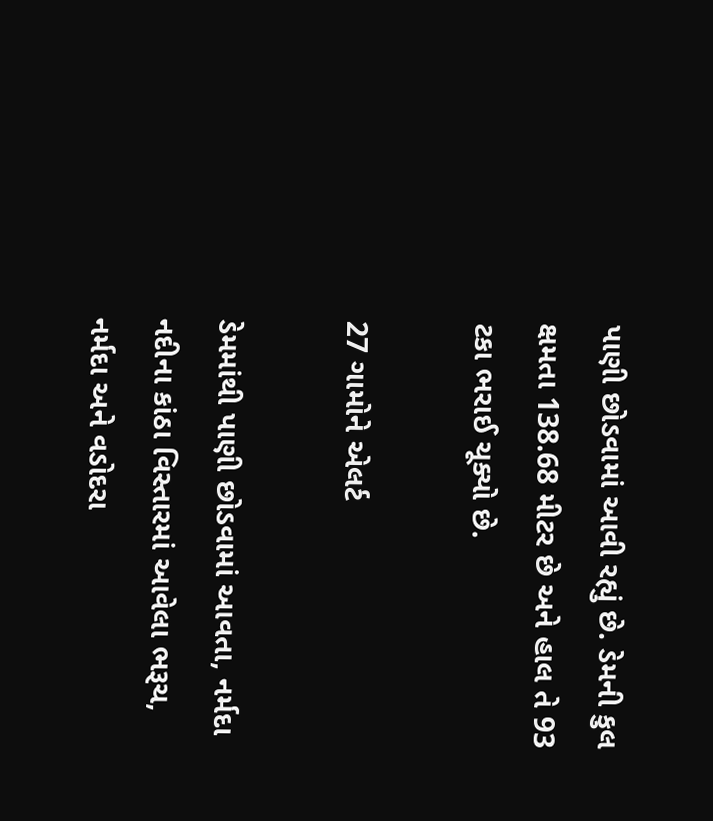પાણી છોડવામાં આવી રહ્યું છે. ડેમની કુલ ક્ષમતા 138.68 મીટર છે અને હાલ તે 93 ટકા ભરાઈ ચૂક્યો છે.

27 ગામોને એલર્ટ

ડેમમાંથી પાણી છોડવામાં આવતા, નર્મદા નદીના કાંઠા વિસ્તારમાં આવેલા ભરૂચ, નર્મદા અને વડોદરા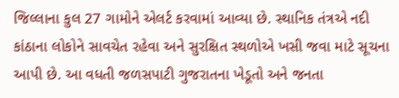જિલ્લાના કુલ 27 ગામોને એલર્ટ કરવામાં આવ્યા છે. સ્થાનિક તંત્રએ નદી કાંઠાના લોકોને સાવચેત રહેવા અને સુરક્ષિત સ્થળોએ ખસી જવા માટે સૂચના આપી છે. આ વધતી જળસપાટી ગુજરાતના ખેડૂતો અને જનતા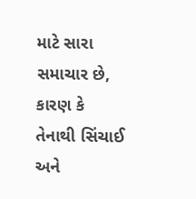માટે સારા સમાચાર છે, કારણ કે તેનાથી સિંચાઈ અને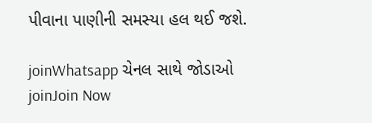પીવાના પાણીની સમસ્યા હલ થઈ જશે.

joinWhatsapp ચેનલ સાથે જોડાઓ
joinJoin Now